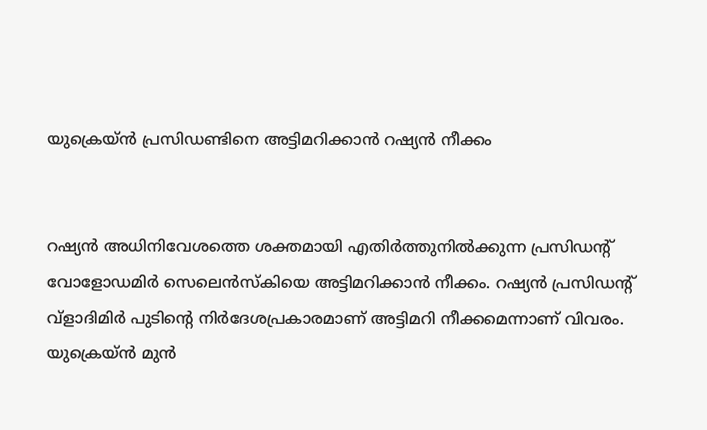യുക്രെയ്ൻ പ്രസിഡണ്ടിനെ അട്ടിമറിക്കാൻ റഷ്യൻ നീക്കം


റഷ്യൻ അധിനിവേശത്തെ ശക്തമായി എതിർത്തുനിൽക്കുന്ന പ്രസിഡന്‍റ് വോളോഡമിർ സെലെൻസ്കിയെ അട്ടിമറിക്കാൻ നീക്കം. റഷ്യൻ പ്രസിഡന്‍റ് വ്ളാദിമിർ പുടിന്‍റെ നിർദേശപ്രകാരമാണ് അട്ടിമറി നീക്കമെന്നാണ് വിവരം. യുക്രെയ്ൻ മുൻ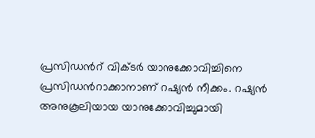പ്രസിഡന്‍റ് വിക്ടർ യാനുക്കോവിച്ചിനെ പ്രസിഡന്‍റാക്കാനാണ് റഷ്യൻ നീക്കം. റഷ്യൻ അനുകൂലിയായ യാനുക്കോവിച്ചുമായി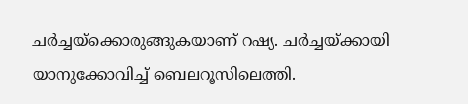ചർച്ചയ്ക്കൊരുങ്ങുകയാണ് റഷ്യ. ചർച്ചയ്ക്കായി യാനുക്കോവിച്ച് ബെലറൂസിലെത്തി.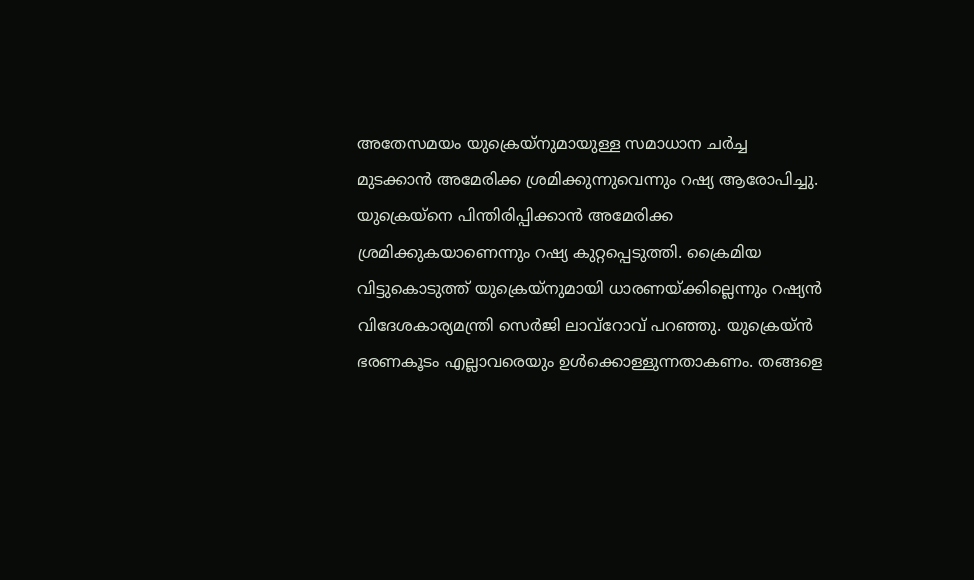അതേസമയം യുക്രെയ്നുമായുള്ള സമാധാന ചർച്ച മുടക്കാൻ അമേരിക്ക ശ്രമിക്കുന്നുവെന്നും റഷ്യ ആരോപിച്ചു. യുക്രെയ്നെ പിന്തിരിപ്പിക്കാൻ അമേരിക്ക ശ്രമിക്കുകയാണെന്നും റഷ്യ കുറ്റപ്പെടുത്തി. ക്രൈമിയ വിട്ടുകൊടുത്ത് യുക്രെയ്നുമായി ധാരണയ്ക്കില്ലെന്നും റഷ്യൻ വിദേശകാര്യമന്ത്രി സെർജി ലാവ്റോവ് പറഞ്ഞു. യുക്രെയ്ൻ ഭരണകൂടം എല്ലാവരെയും ഉൾക്കൊള്ളുന്നതാകണം. തങ്ങളെ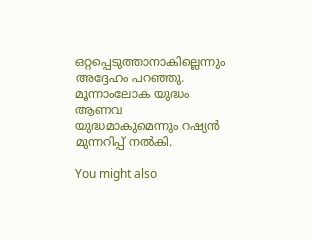ഒറ്റപ്പെടുത്താനാകില്ലെന്നും അദ്ദേഹം പറഞ്ഞു. മൂന്നാംലോക യുദ്ധം ആണവ യുദ്ധമാകുമെന്നും റഷ്യൻ മുന്നറിപ്പ് നൽകി.

You might also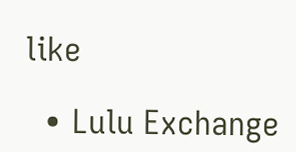like

  • Lulu Exchange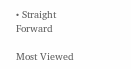• Straight Forward

Most Viewed